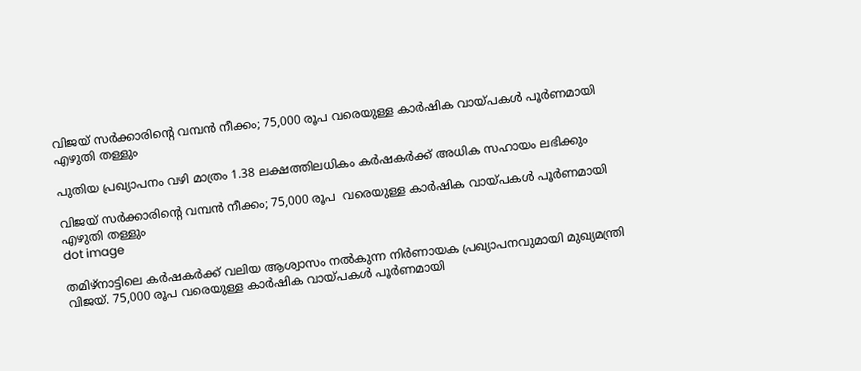വിജയ് സർക്കാരിന്റെ വമ്പൻ നീക്കം; 75,000 രൂപ വരെയുള്ള കാർഷിക വായ്പകൾ പൂർണമായി എഴുതി തള്ളും

പുതിയ പ്രഖ്യാപനം വഴി മാത്രം 1.38 ലക്ഷത്തിലധികം കർഷകർക്ക് അധിക സഹായം ലഭിക്കും

വിജയ് സർക്കാരിന്റെ വമ്പൻ നീക്കം; 75,000 രൂപ  വരെയുള്ള കാർഷിക വായ്പകൾ പൂർണമായി എഴുതി തള്ളും
dot image

തമിഴ്നാട്ടിലെ കർഷകർക്ക് വലിയ ആശ്വാസം നൽകുന്ന നിർണായക പ്രഖ്യാപനവുമായി മുഖ്യമന്ത്രി വിജയ്. 75,000 രൂപ വരെയുള്ള കാർഷിക വായ്പകൾ പൂർണമായി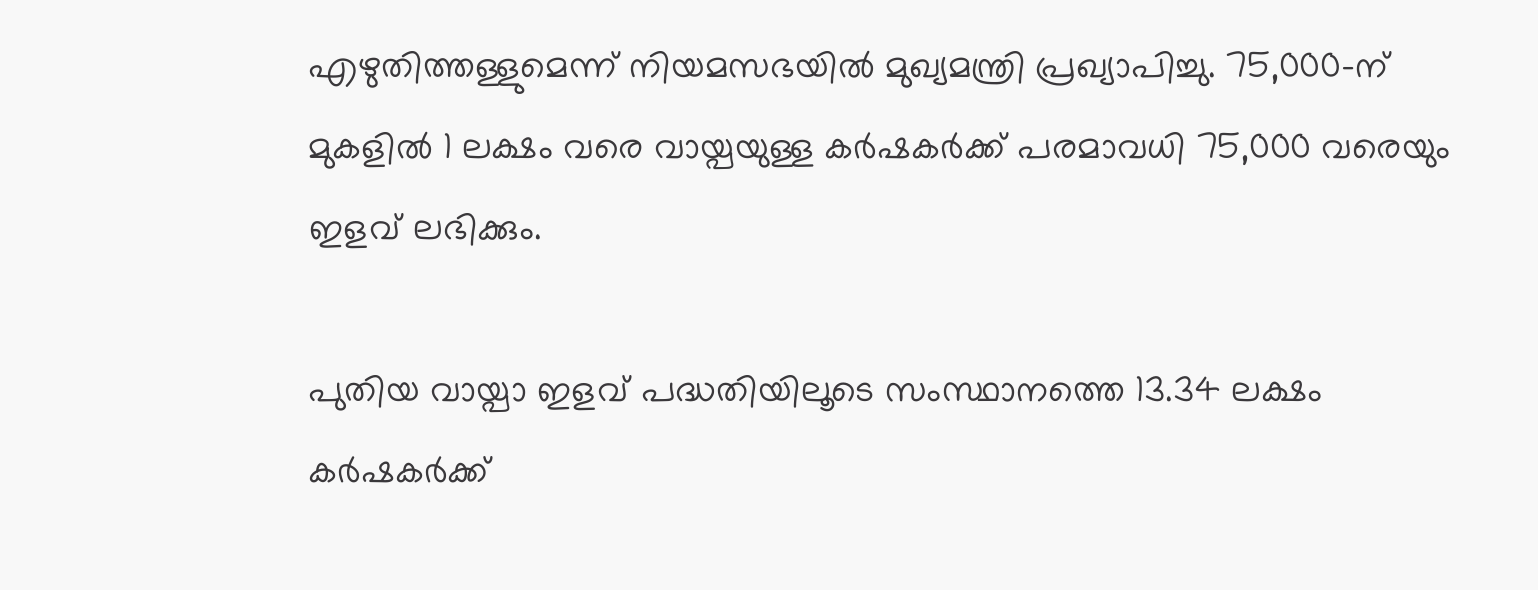എഴുതിത്തള്ളുമെന്ന് നിയമസഭയിൽ മുഖ്യമന്ത്രി പ്രഖ്യാപിച്ചു. 75,000-ന് മുകളിൽ 1 ലക്ഷം വരെ വായ്പയുള്ള കർഷകർക്ക് പരമാവധി 75,000 വരെയും ഇളവ് ലഭിക്കും.

പുതിയ വായ്പാ ഇളവ് പദ്ധതിയിലൂടെ സംസ്ഥാനത്തെ 13.34 ലക്ഷം കർഷകർക്ക്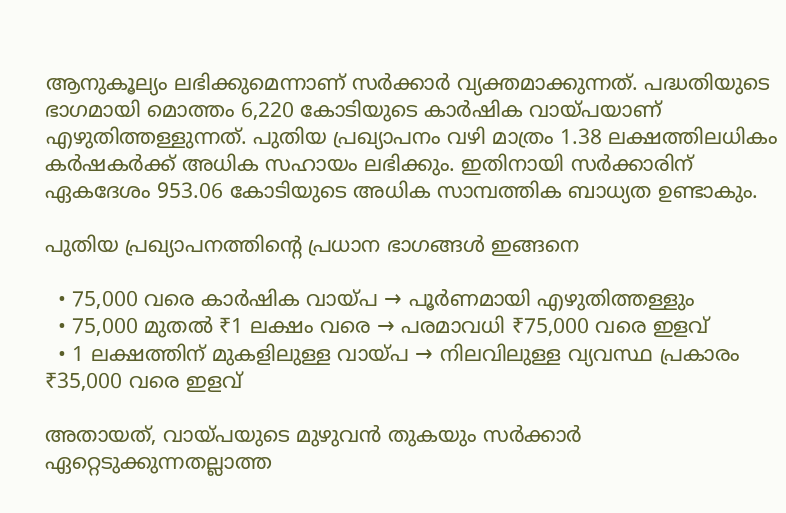ആനുകൂല്യം ലഭിക്കുമെന്നാണ് സർക്കാർ വ്യക്തമാക്കുന്നത്. പദ്ധതിയുടെ ഭാഗമായി മൊത്തം 6,220 കോടിയുടെ കാർഷിക വായ്പയാണ് എഴുതിത്തള്ളുന്നത്. പുതിയ പ്രഖ്യാപനം വഴി മാത്രം 1.38 ലക്ഷത്തിലധികം കർഷകർക്ക് അധിക സഹായം ലഭിക്കും. ഇതിനായി സർക്കാരിന് ഏകദേശം 953.06 കോടിയുടെ അധിക സാമ്പത്തിക ബാധ്യത ഉണ്ടാകും.

പുതിയ പ്രഖ്യാപനത്തിന്റെ പ്രധാന ഭാഗങ്ങൾ ഇങ്ങനെ

  • 75,000 വരെ കാർഷിക വായ്പ → പൂർണമായി എഴുതിത്തള്ളും
  • 75,000 മുതൽ ₹1 ലക്ഷം വരെ → പരമാവധി ₹75,000 വരെ ഇളവ്
  • 1 ലക്ഷത്തിന് മുകളിലുള്ള വായ്പ → നിലവിലുള്ള വ്യവസ്ഥ പ്രകാരം ₹35,000 വരെ ഇളവ്

അതായത്, വായ്പയുടെ മുഴുവൻ തുകയും സർക്കാർ ഏറ്റെടുക്കുന്നതല്ലാത്ത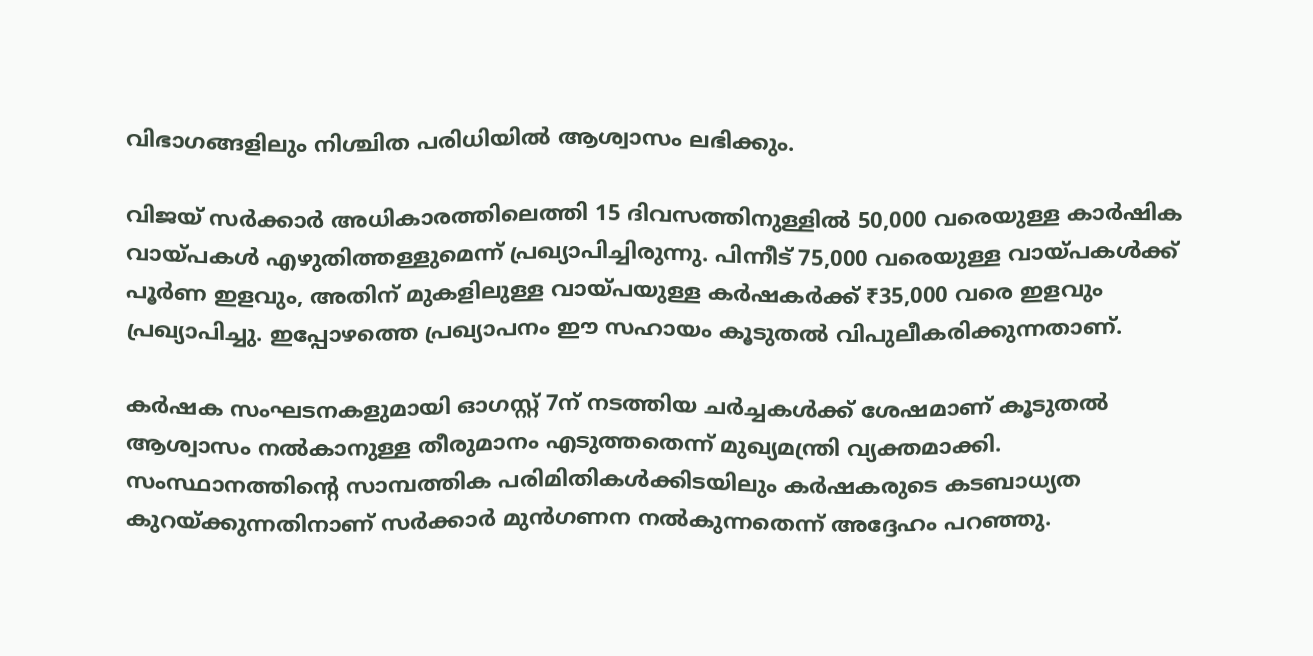വിഭാഗങ്ങളിലും നിശ്ചിത പരിധിയിൽ ആശ്വാസം ലഭിക്കും.

വിജയ് സർക്കാർ അധികാരത്തിലെത്തി 15 ദിവസത്തിനുള്ളിൽ 50,000 വരെയുള്ള കാർഷിക വായ്പകൾ എഴുതിത്തള്ളുമെന്ന് പ്രഖ്യാപിച്ചിരുന്നു. പിന്നീട് 75,000 വരെയുള്ള വായ്പകൾക്ക് പൂർണ ഇളവും, അതിന് മുകളിലുള്ള വായ്പയുള്ള കർഷകർക്ക് ₹35,000 വരെ ഇളവും പ്രഖ്യാപിച്ചു. ഇപ്പോഴത്തെ പ്രഖ്യാപനം ഈ സഹായം കൂടുതൽ വിപുലീകരിക്കുന്നതാണ്.

കർഷക സംഘടനകളുമായി ഓഗസ്റ്റ് 7ന് നടത്തിയ ചർച്ചകൾക്ക് ശേഷമാണ് കൂടുതൽ ആശ്വാസം നൽകാനുള്ള തീരുമാനം എടുത്തതെന്ന് മുഖ്യമന്ത്രി വ്യക്തമാക്കി. സംസ്ഥാനത്തിന്റെ സാമ്പത്തിക പരിമിതികൾക്കിടയിലും കർഷകരുടെ കടബാധ്യത കുറയ്ക്കുന്നതിനാണ് സർക്കാർ മുൻഗണന നൽകുന്നതെന്ന് അദ്ദേഹം പറഞ്ഞു.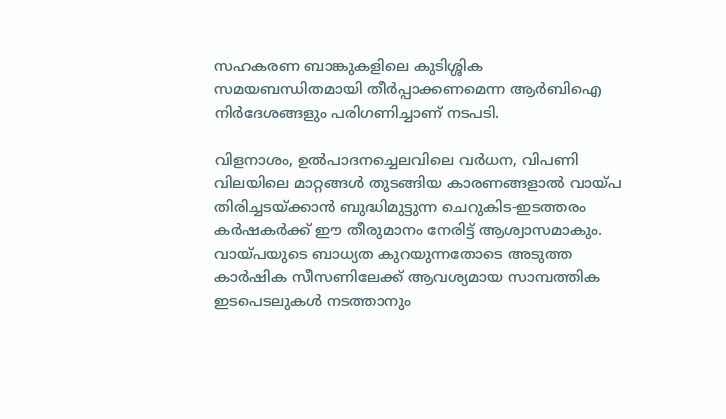സഹകരണ ബാങ്കുകളിലെ കുടിശ്ശിക സമയബന്ധിതമായി തീർപ്പാക്കണമെന്ന ആർബിഐ നിർദേശങ്ങളും പരിഗണിച്ചാണ് നടപടി.

വിളനാശം, ഉൽപാദനച്ചെലവിലെ വർധന, വിപണി വിലയിലെ മാറ്റങ്ങൾ തുടങ്ങിയ കാരണങ്ങളാൽ വായ്പ തിരിച്ചടയ്ക്കാൻ ബുദ്ധിമുട്ടുന്ന ചെറുകിട-ഇടത്തരം കർഷകർക്ക് ഈ തീരുമാനം നേരിട്ട് ആശ്വാസമാകും. വായ്പയുടെ ബാധ്യത കുറയുന്നതോടെ അടുത്ത കാർഷിക സീസണിലേക്ക് ആവശ്യമായ സാമ്പത്തിക ഇടപെടലുകൾ നടത്താനും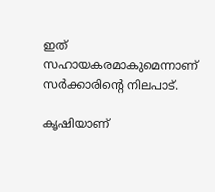ഇത് സഹായകരമാകുമെന്നാണ് സർക്കാരിന്റെ നിലപാട്.

കൃഷിയാണ്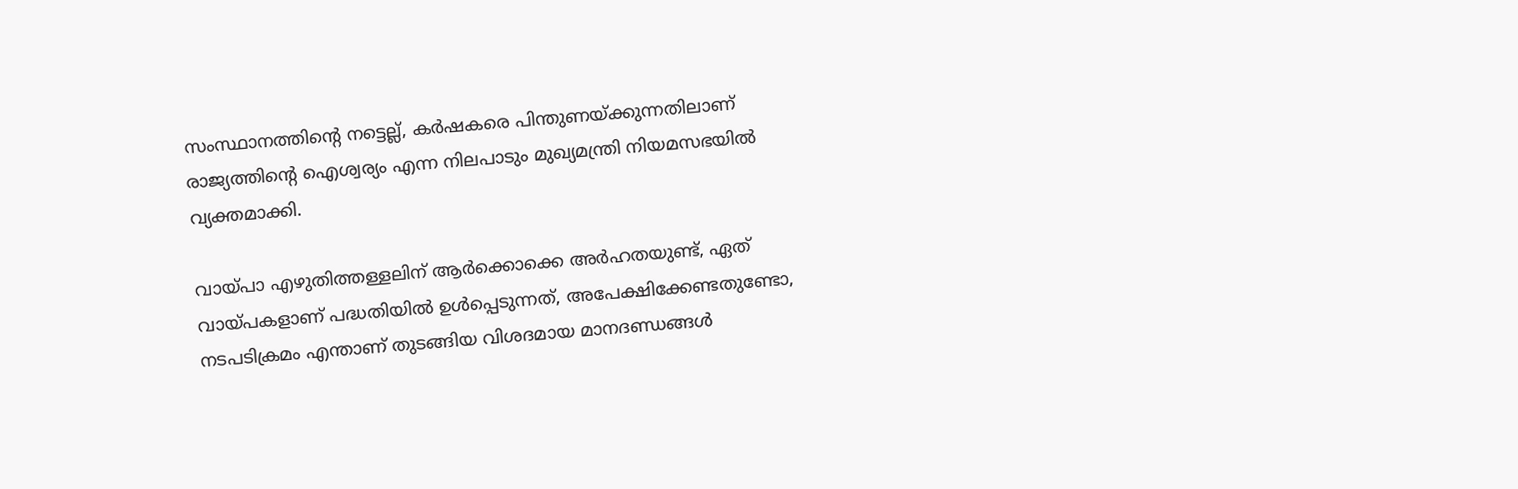സംസ്ഥാനത്തിന്റെ നട്ടെല്ല്, കർഷകരെ പിന്തുണയ്ക്കുന്നതിലാണ് രാജ്യത്തിന്റെ ഐശ്വര്യം എന്ന നിലപാടും മുഖ്യമന്ത്രി നിയമസഭയിൽ വ്യക്തമാക്കി.

വായ്പാ എഴുതിത്തള്ളലിന് ആർക്കൊക്കെ അർഹതയുണ്ട്, ഏത് വായ്പകളാണ് പദ്ധതിയിൽ ഉൾപ്പെടുന്നത്, അപേക്ഷിക്കേണ്ടതുണ്ടോ, നടപടിക്രമം എന്താണ് തുടങ്ങിയ വിശദമായ മാനദണ്ഡങ്ങൾ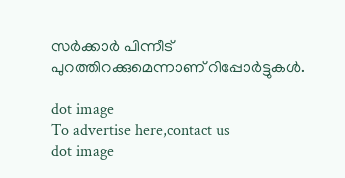സർക്കാർ പിന്നീട് പുറത്തിറക്കുമെന്നാണ് റിപ്പോർട്ടുകൾ.

dot image
To advertise here,contact us
dot image